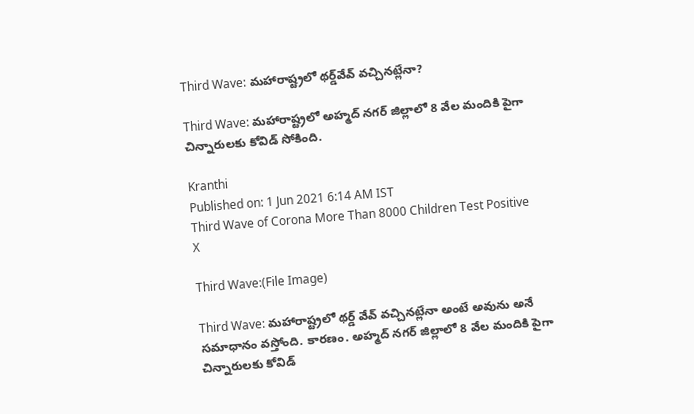Third Wave: మహారాష్ట్రలో థర్డ్‌వేవ్ వచ్చినట్లేనా?

Third Wave: మహారాష్ట్రలో అహ్మద్ న‌గ‌ర్ జిల్లాలో 8 వేల మందికి పైగా చిన్నారులకు కోవిడ్‌ సోకింది.

Kranthi
Published on: 1 Jun 2021 6:14 AM IST
Third Wave of Corona More Than 8000 Children Test Positive
X

Third Wave:(File Image)

Third Wave: మహారాష్ట్రలో థర్డ్ వేవ్ వచ్చినట్లేనా అంటే అవును అనే సమాధానం వస్తోంది. కారణం. అహ్మద్ న‌గ‌ర్ జిల్లాలో 8 వేల మందికి పైగా చిన్నారులకు కోవిడ్‌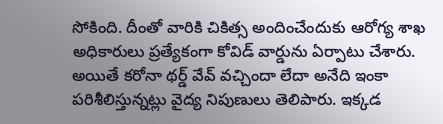సోకింది. దీంతో వారికి చికిత్స అందించేందుకు ఆరోగ్య శాఖ అధికారులు ప్రత్యేకంగా కోవిడ్ వార్డును ఏర్పాటు చేశారు. అయితే కరోనా థర్డ్ వేవ్ వచ్చిందా లేదా అనేది ఇంకా పరిశీలిస్తున్నట్లు వైద్య నిపుణులు తెలిపారు. ఇక్కడ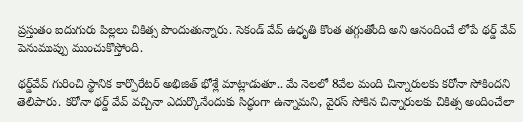ప్రస్తుతం ఐదుగురు పిల్లలు చికిత్స పొందుతున్నారు. సెకండ్ వేవ్ ఉధృతి కొంత తగ్గుతోంది అని ఆనందించే లోపే థర్డ్ వేవ్ పెనుముప్పు ముంచుకొస్తోంది.

థర్డ్‌వేవ్‌ గురించి స్థానిక కార్పొరేటర్ అభిజిత్ భోశ్లే మాట్లాడుతూ.. మే నెల‌లో 8వేల మంది చిన్నారుల‌కు క‌రోనా సోకిందని తెలిపారు. క‌రోనా థ‌ర్డ్ వేవ్ వ‌చ్చినా ఎదుర్కొనేందుకు సిద్ధంగా ఉన్నామని, వైర‌స్ సోకిన చిన్నారుల‌కు చికిత్స అందించేలా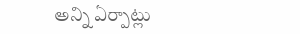అన్ని ఏర్పాట్లు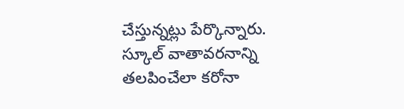చేస్తున్నట్లు పేర్కొన్నారు. స్కూల్ వాతావ‌ర‌నాన్ని తలపించేలా క‌రోనా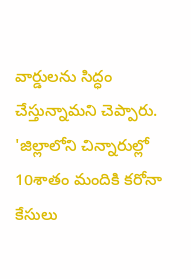వార్డులను సిద్ధం చేస్తున్నామ‌ని చెప్పారు. 'జిల్లాలోని చిన్నారుల్లో 10శాతం మందికి కరోనా కేసులు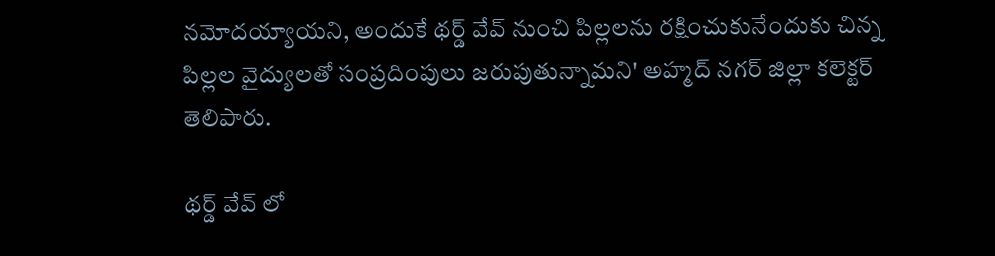నమోదయ్యాయని, అందుకే థర్డ్‌ వేవ్ నుంచి పిల్లలను రక్షించుకునేందుకు చిన్న పిల్లల వైద్యులతో సంప్రదింపులు జరుపుతున్నామని' అహ్మద్ నగర్ జిల్లా కలెక్టర్ తెలిపారు.

థర్డ్ వేవ్ లో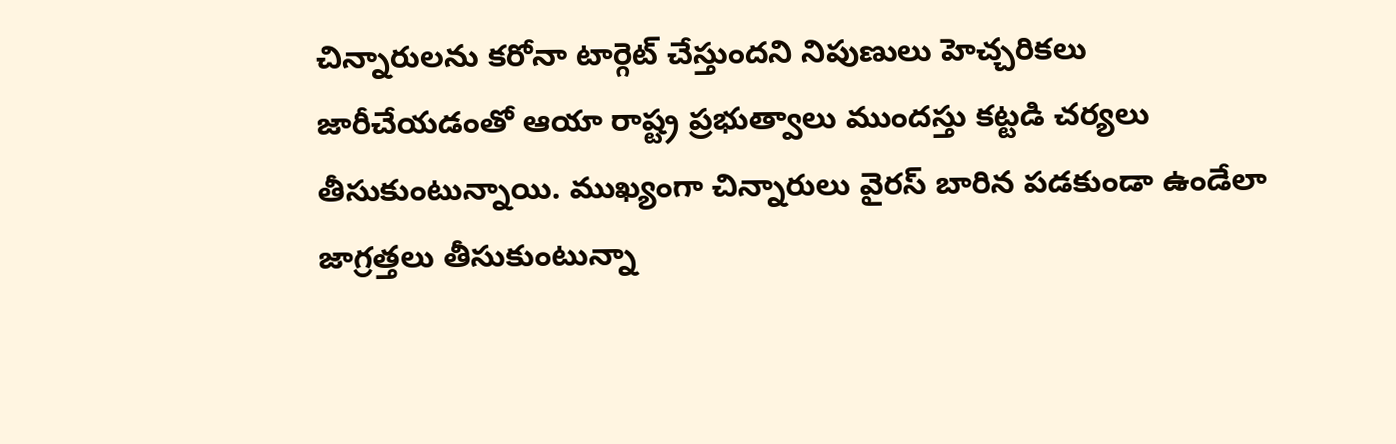చిన్నారులను కరోనా టార్గెట్ చేస్తుందని నిపుణులు హెచ్చరికలు జారీచేయడంతో ఆయా రాష్ట్ర ప్రభుత్వాలు ముందస్తు కట్టడి చర్యలు తీసుకుంటున్నాయి. ముఖ్యంగా చిన్నారులు వైరస్ బారిన పడకుండా ఉండేలా జాగ్రత్తలు తీసుకుంటున్నా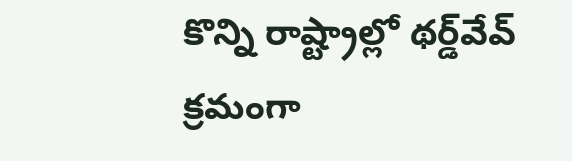కొన్ని రాష్ట్రాల్లో థర్డ్‌వేవ్ క్రమంగా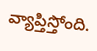వ్యాప్తిస్తోంది.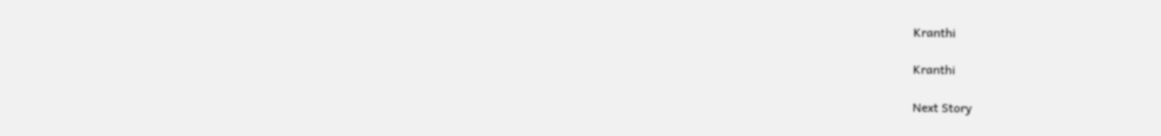Kranthi

Kranthi

Next Story